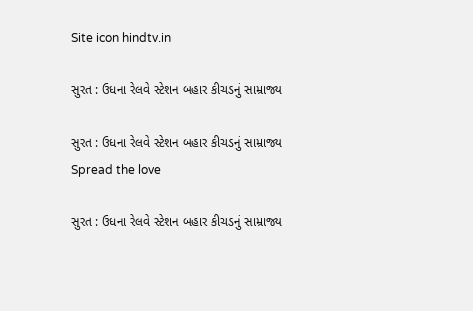Site icon hindtv.in

સુરત : ઉધના રેલવે સ્ટેશન બહાર કીચડનું સામ્રાજ્ય

સુરત : ઉધના રેલવે સ્ટેશન બહાર કીચડનું સામ્રાજ્ય
Spread the love

સુરત : ઉધના રેલવે સ્ટેશન બહાર કીચડનું સામ્રાજ્ય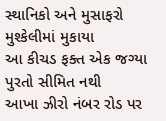સ્થાનિકો અને મુસાફરો મુશ્કેલીમાં મુકાયા
આ કીચડ ફક્ત એક જગ્યા પુરતો સીમિત નથી
આખા ઝીરો નંબર રોડ પર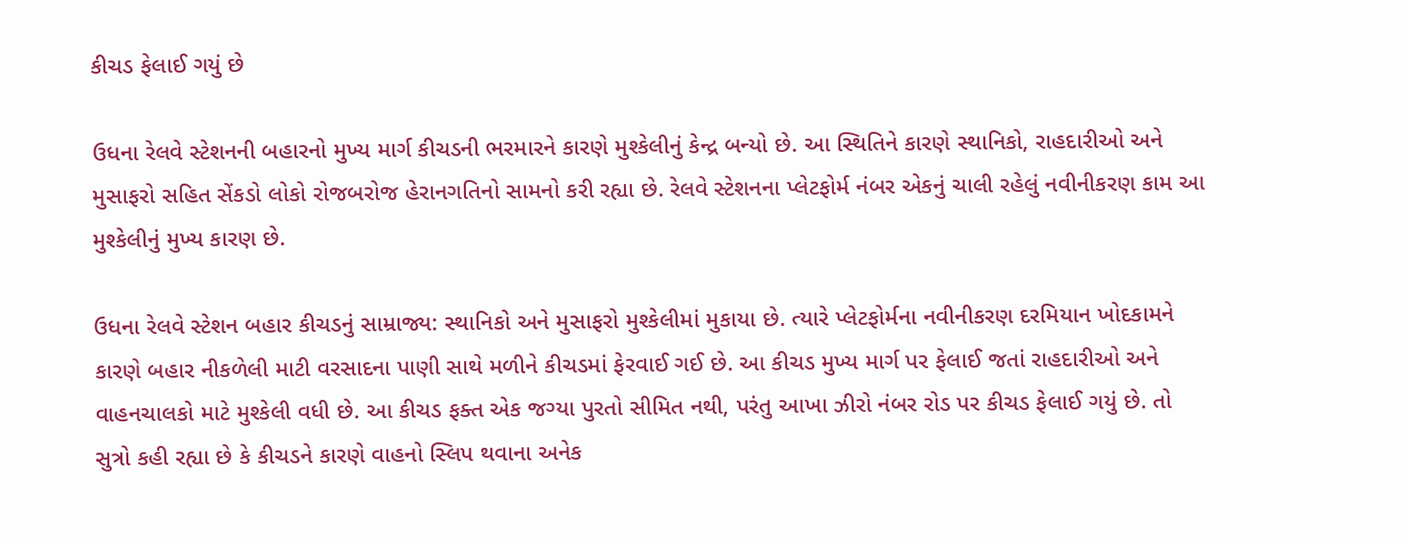કીચડ ફેલાઈ ગયું છે

ઉધના રેલવે સ્ટેશનની બહારનો મુખ્ય માર્ગ કીચડની ભરમારને કારણે મુશ્કેલીનું કેન્દ્ર બન્યો છે. આ સ્થિતિને કારણે સ્થાનિકો, રાહદારીઓ અને મુસાફરો સહિત સેંકડો લોકો રોજબરોજ હેરાનગતિનો સામનો કરી રહ્યા છે. રેલવે સ્ટેશનના પ્લેટફોર્મ નંબર એકનું ચાલી રહેલું નવીનીકરણ કામ આ મુશ્કેલીનું મુખ્ય કારણ છે.

ઉધના રેલવે સ્ટેશન બહાર કીચડનું સામ્રાજ્ય: સ્થાનિકો અને મુસાફરો મુશ્કેલીમાં મુકાયા છે. ત્યારે પ્લેટફોર્મના નવીનીકરણ દરમિયાન ખોદકામને કારણે બહાર નીકળેલી માટી વરસાદના પાણી સાથે મળીને કીચડમાં ફેરવાઈ ગઈ છે. આ કીચડ મુખ્ય માર્ગ પર ફેલાઈ જતાં રાહદારીઓ અને વાહનચાલકો માટે મુશ્કેલી વધી છે. આ કીચડ ફક્ત એક જગ્યા પુરતો સીમિત નથી, પરંતુ આખા ઝીરો નંબર રોડ પર કીચડ ફેલાઈ ગયું છે. તો સુત્રો કહી રહ્યા છે કે કીચડને કારણે વાહનો સ્લિપ થવાના અનેક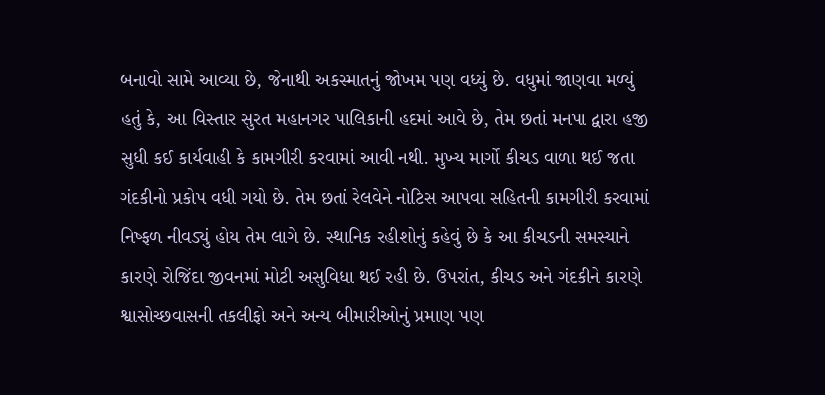બનાવો સામે આવ્યા છે, જેનાથી અકસ્માતનું જોખમ પણ વધ્યું છે. વધુમાં જાણવા મળ્યું હતું કે, આ વિસ્તાર સુરત મહાનગર પાલિકાની હદમાં આવે છે, તેમ છતાં મનપા દ્વારા હજી સુધી કઈ કાર્યવાહી કે કામગીરી કરવામાં આવી નથી. મુખ્ય માર્ગો કીચડ વાળા થઈ જતા ગંદકીનો પ્રકોપ વધી ગયો છે. તેમ છતાં રેલવેને નોટિસ આપવા સહિતની કામગીરી કરવામાં નિષ્ફળ નીવડ્યું હોય તેમ લાગે છે. સ્થાનિક રહીશોનું કહેવું છે કે આ કીચડની સમસ્યાને કારણે રોજિંદા જીવનમાં મોટી અસુવિધા થઈ રહી છે. ઉપરાંત, કીચડ અને ગંદકીને કારણે શ્વાસોચ્છવાસની તકલીફો અને અન્ય બીમારીઓનું પ્રમાણ પણ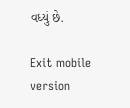વધ્યું છે.

Exit mobile version